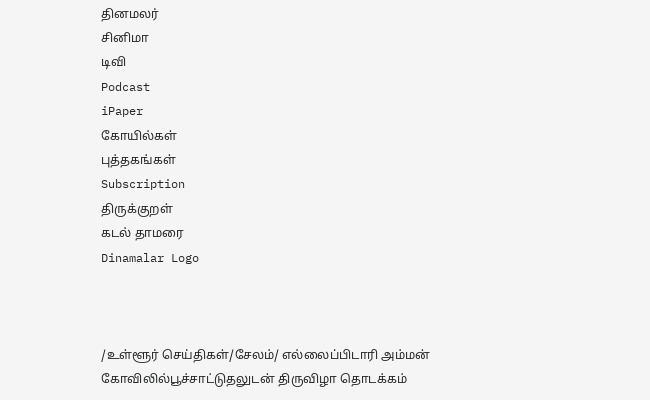தினமலர்
சினிமா
டிவி
Podcast
iPaper
கோயில்கள்
புத்தகங்கள்
Subscription
திருக்குறள்
கடல் தாமரை
Dinamalar Logo



/உள்ளூர் செய்திகள்/சேலம்/ எல்லைப்பிடாரி அம்மன் கோவிலில்பூச்சாட்டுதலுடன் திருவிழா தொடக்கம்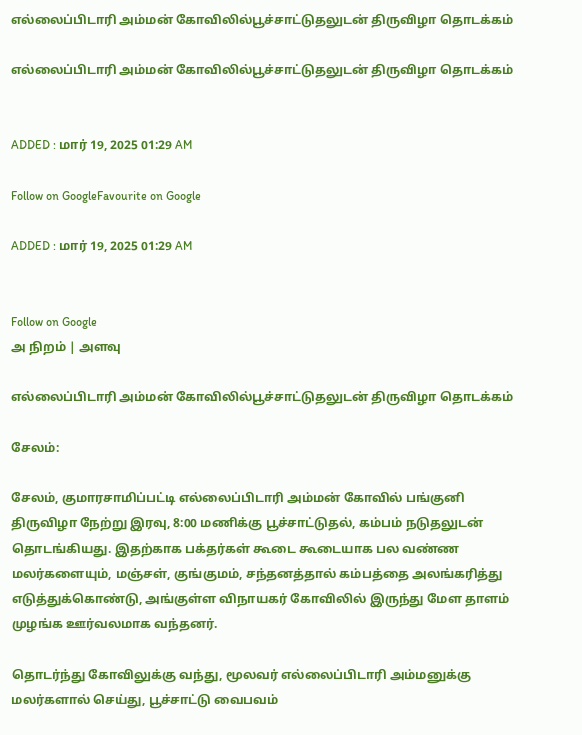எல்லைப்பிடாரி அம்மன் கோவிலில்பூச்சாட்டுதலுடன் திருவிழா தொடக்கம்

எல்லைப்பிடாரி அம்மன் கோவிலில்பூச்சாட்டுதலுடன் திருவிழா தொடக்கம்


ADDED : மார் 19, 2025 01:29 AM

Follow on GoogleFavourite on Google

ADDED : மார் 19, 2025 01:29 AM


Follow on Google
அ நிறம் | அளவு

எல்லைப்பிடாரி அம்மன் கோவிலில்பூச்சாட்டுதலுடன் திருவிழா தொடக்கம்

சேலம்:

சேலம், குமாரசாமிப்பட்டி எல்லைப்பிடாரி அம்மன் கோவில் பங்குனி திருவிழா நேற்று இரவு, 8:00 மணிக்கு பூச்சாட்டுதல், கம்பம் நடுதலுடன் தொடங்கியது. இதற்காக பக்தர்கள் கூடை கூடையாக பல வண்ண மலர்களையும், மஞ்சள், குங்குமம், சந்தனத்தால் கம்பத்தை அலங்கரித்து எடுத்துக்கொண்டு, அங்குள்ள விநாயகர் கோவிலில் இருந்து மேள தாளம் முழங்க ஊர்வலமாக வந்தனர்.

தொடர்ந்து கோவிலுக்கு வந்து, மூலவர் எல்லைப்பிடாரி அம்மனுக்கு மலர்களால் செய்து, பூச்சாட்டு வைபவம்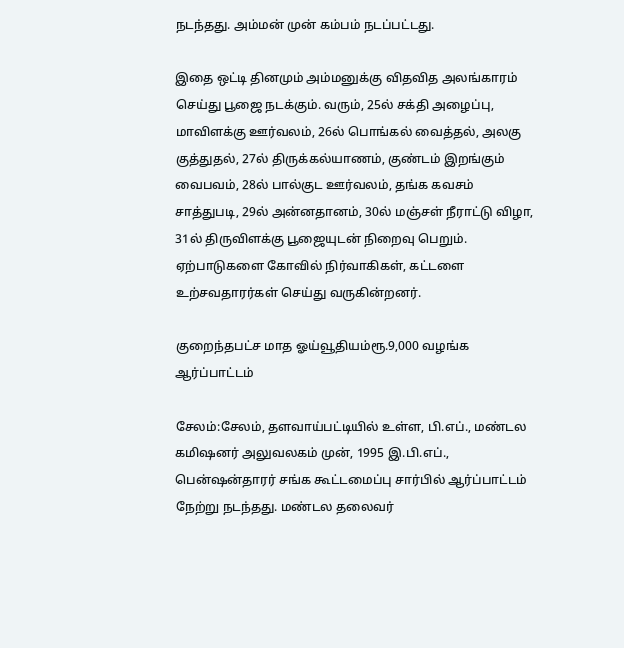நடந்தது. அம்மன் முன் கம்பம் நடப்பட்டது.

இதை ஒட்டி தினமும் அம்மனுக்கு விதவித அலங்காரம் செய்து பூஜை நடக்கும். வரும், 25ல் சக்தி அழைப்பு, மாவிளக்கு ஊர்வலம், 26ல் பொங்கல் வைத்தல், அலகு குத்துதல், 27ல் திருக்கல்யாணம், குண்டம் இறங்கும் வைபவம், 28ல் பால்குட ஊர்வலம், தங்க கவசம் சாத்துபடி, 29ல் அன்னதானம், 30ல் மஞ்சள் நீராட்டு விழா, 31ல் திருவிளக்கு பூஜையுடன் நிறைவு பெறும். ஏற்பாடுகளை கோவில் நிர்வாகிகள், கட்டளை உற்சவதாரர்கள் செய்து வருகின்றனர்.

குறைந்தபட்ச மாத ஓய்வூதியம்ரூ.9,000 வழங்க ஆர்ப்பாட்டம்

சேலம்:சேலம், தளவாய்பட்டியில் உள்ள, பி.எப்., மண்டல கமிஷனர் அலுவலகம் முன், 1995 இ.பி.எப்., பென்ஷன்தாரர் சங்க கூட்டமைப்பு சார்பில் ஆர்ப்பாட்டம் நேற்று நடந்தது. மண்டல தலைவர்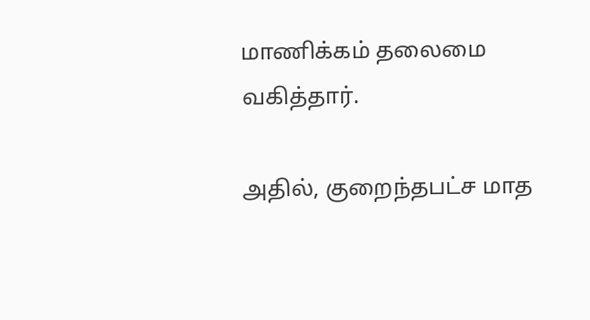மாணிக்கம் தலைமை வகித்தார்.

அதில், குறைந்தபட்ச மாத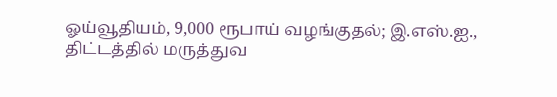ஓய்வூதியம், 9,000 ரூபாய் வழங்குதல்; இ.எஸ்.ஐ., திட்டத்தில் மருத்துவ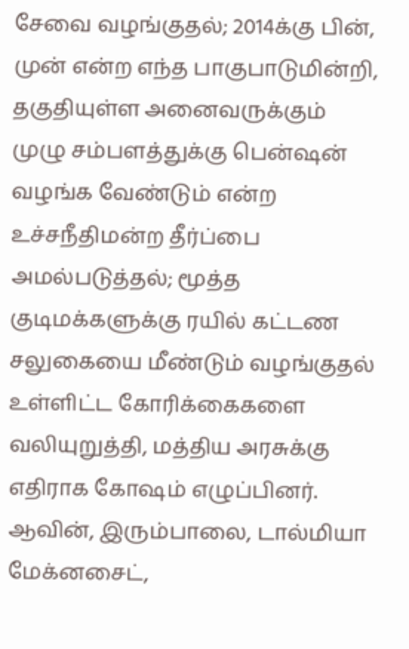சேவை வழங்குதல்; 2014க்கு பின், முன் என்ற எந்த பாகுபாடுமின்றி, தகுதியுள்ள அனைவருக்கும் முழு சம்பளத்துக்கு பென்ஷன் வழங்க வேண்டும் என்ற உச்சநீதிமன்ற தீர்ப்பை அமல்படுத்தல்; மூத்த குடிமக்களுக்கு ரயில் கட்டண சலுகையை மீண்டும் வழங்குதல் உள்ளிட்ட கோரிக்கைகளை வலியுறுத்தி, மத்திய அரசுக்கு எதிராக கோஷம் எழுப்பினர். ஆவின், இரும்பாலை, டால்மியா மேக்னசைட்,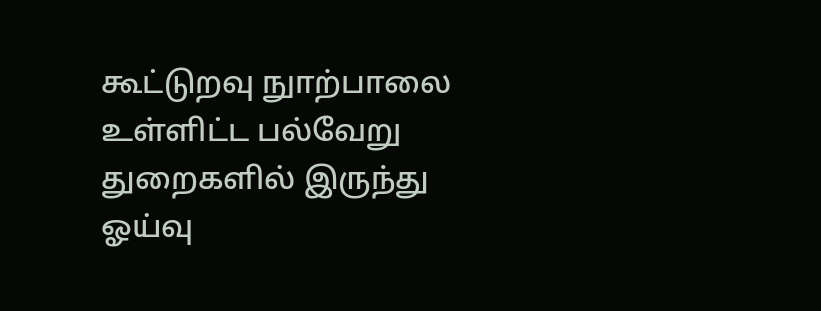கூட்டுறவு நுாற்பாலை உள்ளிட்ட பல்வேறு துறைகளில் இருந்து ஓய்வு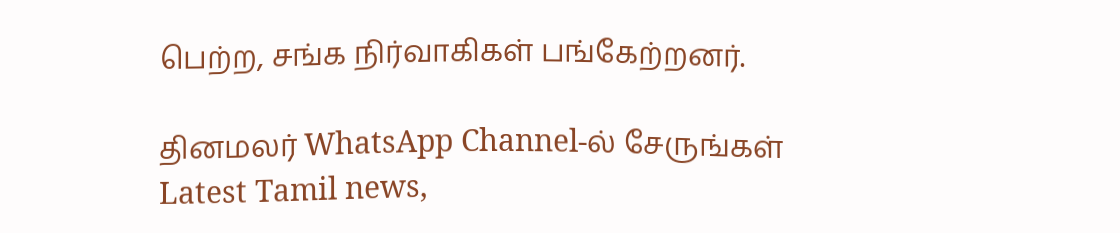பெற்ற, சங்க நிர்வாகிகள் பங்கேற்றனர்.

தினமலர் WhatsApp Channel-ல் சேருங்கள்
Latest Tamil news,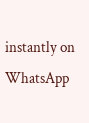instantly on WhatsApp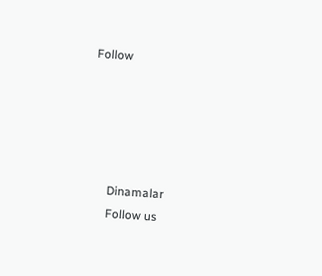Follow





      Dinamalar
      Follow us